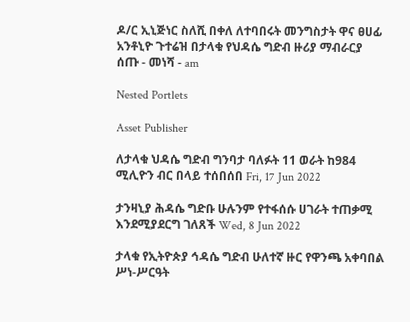ዶ/ር ኢኒጅነር ስለሺ በቀለ ለተባበሩት መንግስታት ዋና ፀሀፊ አንቶኒዮ ጉተሬዝ በታላቁ የህዳሴ ግድብ ዙሪያ ማብራርያ ሰጡ - መነሻ - am

Nested Portlets

Asset Publisher

ለታላቁ ህዳሴ ግድብ ግንባታ ባለፉት 11 ወራት ከ984 ሚሊዮን ብር በላይ ተሰበሰበ Fri, 17 Jun 2022

ታንዛኒያ ሕዳሴ ግድቡ ሁሉንም የተፋሰሱ ሀገራት ተጠቃሚ እንደሚያደርግ ገለጸች Wed, 8 Jun 2022

ታላቁ የኢትዮጵያ ኅዳሴ ግድብ ሁለተኛ ዙር የዋንጫ አቀባበል ሥነ-ሥርዓት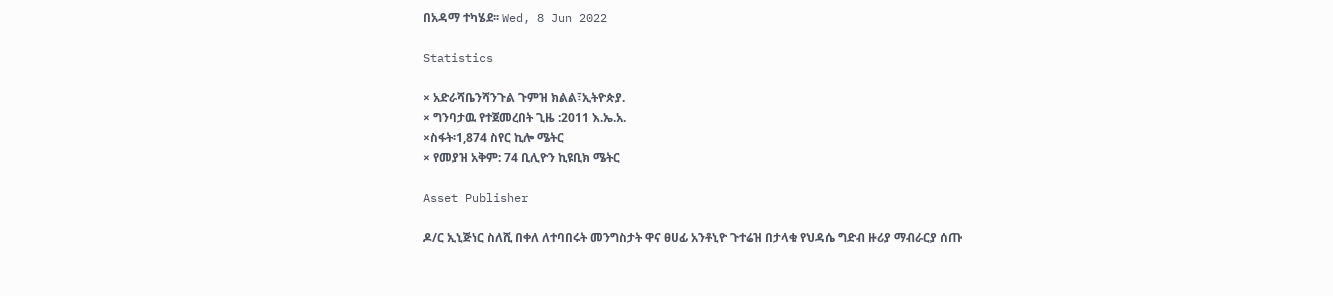በአዳማ ተካሄደ፡፡ Wed, 8 Jun 2022

Statistics

× አድራሻቤንሻንጉል ጉምዝ ክልል፣ኢትዮጵያ.
× ግንባታዉ የተጀመረበት ጊዜ :2011 እ.ኤ.አ.
×ስፋት፡1,874 ስየር ኪሎ ሜትር
× የመያዝ አቅም: 74 ቢሊዮን ኪዩቢክ ሜትር

Asset Publisher

ዶ/ር ኢኒጅነር ስለሺ በቀለ ለተባበሩት መንግስታት ዋና ፀሀፊ አንቶኒዮ ጉተሬዝ በታላቁ የህዳሴ ግድብ ዙሪያ ማብራርያ ሰጡ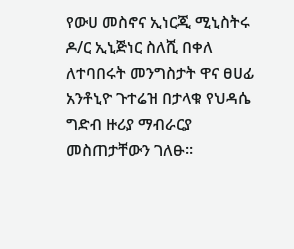የውሀ መስኖና ኢነርጂ ሚኒስትሩ ዶ/ር ኢኒጅነር ስለሺ በቀለ ለተባበሩት መንግስታት ዋና ፀሀፊ አንቶኒዮ ጉተሬዝ በታላቁ የህዳሴ ግድብ ዙሪያ ማብራርያ መስጠታቸውን ገለፁ።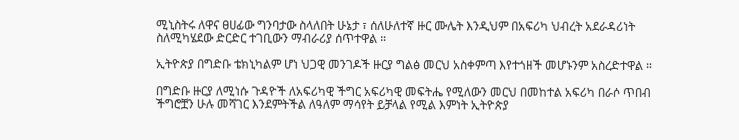ሚኒስትሩ ለዋና ፀሀፊው ግንባታው ስላለበት ሁኔታ ፣ ሰለሁለተኛ ዙር ሙሌት እንዲህም በአፍሪካ ህብረት አደራዳሪነት ስለሚካሄደው ድርድር ተገቢውን ማብራሪያ ሰጥተዋል ።

ኢትዮጵያ በግድቡ ቴክኒካልም ሆነ ህጋዊ መንገዶች ዙርያ ግልፅ መርህ አስቀምጣ እየተጎዘች መሆኑንም አስረድተዋል ።

በግድቡ ዙርያ ለሚነሱ ጉዳዮች ለአፍሪካዊ ችግር አፍሪካዊ መፍትሔ የሚለውን መርህ በመከተል አፍሪካ በራሶ ጥበብ ችግሮቿን ሁሉ መሻገር እንደምትችል ለዓለም ማሳየት ይቻላል የሚል እምነት ኢትዮጵያ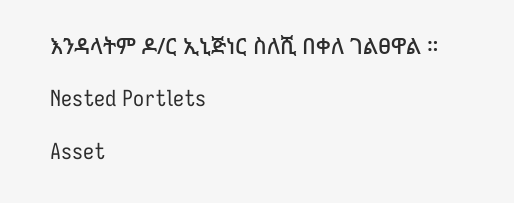እንዳላትም ዶ/ር ኢኒጅነር ስለሺ በቀለ ገልፀዋል ።

Nested Portlets

Asset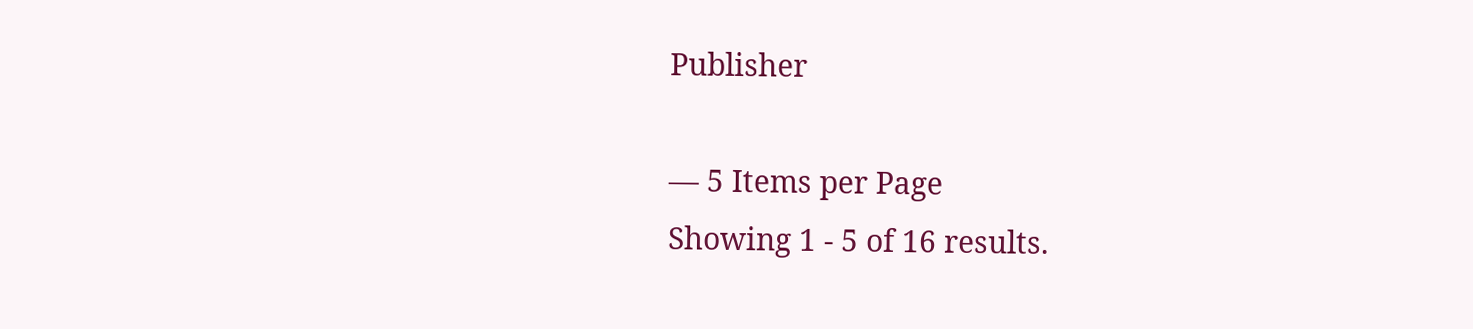Publisher

— 5 Items per Page
Showing 1 - 5 of 16 results.